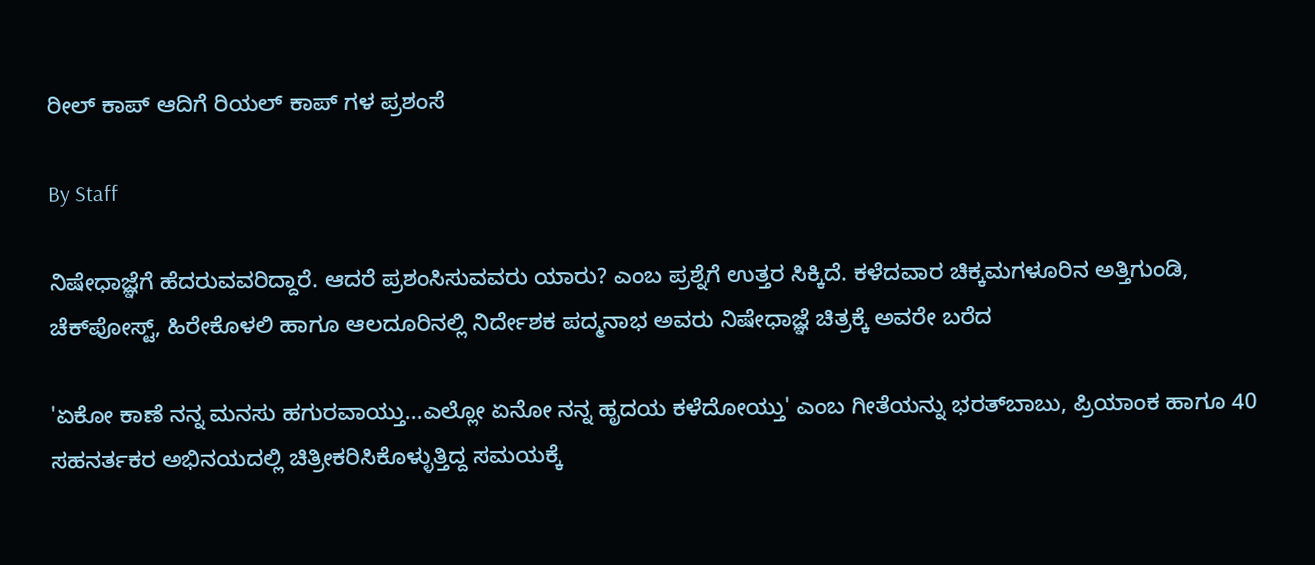ರೀಲ್ ಕಾಪ್ ಆದಿಗೆ ರಿಯಲ್ ಕಾಪ್ ಗಳ ಪ್ರಶಂಸೆ

By Staff

ನಿಷೇಧಾಜ್ಞೆಗೆ ಹೆದರುವವರಿದ್ದಾರೆ. ಆದರೆ ಪ್ರಶಂಸಿಸುವವರು ಯಾರು? ಎಂಬ ಪ್ರಶ್ನೆಗೆ ಉತ್ತರ ಸಿಕ್ಕಿದೆ. ಕಳೆದವಾರ ಚಿಕ್ಕಮಗಳೂರಿನ ಅತ್ತಿಗುಂಡಿ, ಚೆಕ್‌ಪೋಸ್ಟ್, ಹಿರೇಕೊಳಲಿ ಹಾಗೂ ಆಲದೂರಿನಲ್ಲಿ ನಿರ್ದೇಶಕ ಪದ್ಮನಾಭ ಅವರು ನಿಷೇಧಾಜ್ಞೆ ಚಿತ್ರಕ್ಕೆ ಅವರೇ ಬರೆದ

'ಏಕೋ ಕಾಣೆ ನನ್ನ ಮನಸು ಹಗುರವಾಯ್ತು...ಎಲ್ಲೋ ಏನೋ ನನ್ನ ಹೃದಯ ಕಳೆದೋಯ್ತು' ಎಂಬ ಗೀತೆಯನ್ನು ಭರತ್‌ಬಾಬು, ಪ್ರಿಯಾಂಕ ಹಾಗೂ 40 ಸಹನರ್ತಕರ ಅಭಿನಯದಲ್ಲಿ ಚಿತ್ರೀಕರಿಸಿಕೊಳ್ಳುತ್ತಿದ್ದ ಸಮಯಕ್ಕೆ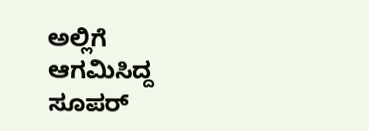ಅಲ್ಲಿಗೆ ಆಗಮಿಸಿದ್ದ ಸೂಪರ್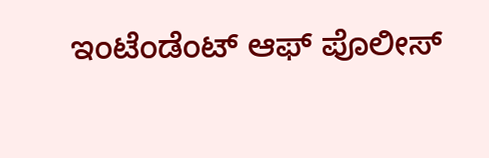ಇಂಟೆಂಡೆಂಟ್ ಆಫ್ ಪೊಲೀಸ್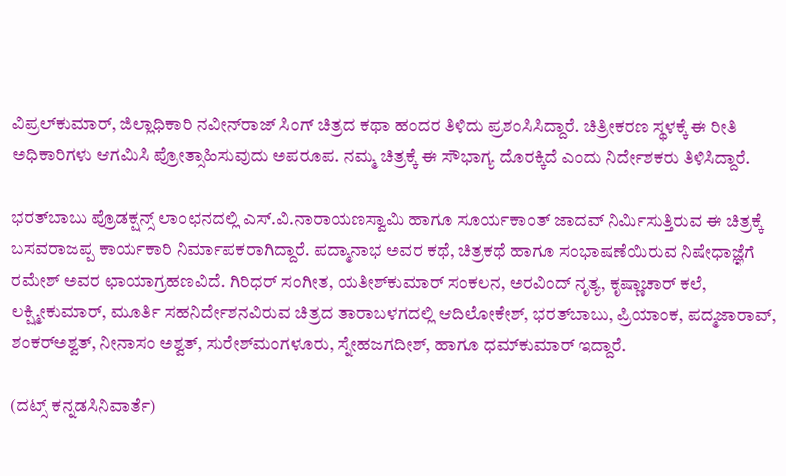ವಿಪ್ರಲ್‌ಕುಮಾರ್, ಜಿಲ್ಲಾಧಿಕಾರಿ ನವೀನ್‌ರಾಜ್ ಸಿಂಗ್ ಚಿತ್ರದ ಕಥಾ ಹಂದರ ತಿಳಿದು ಪ್ರಶಂಸಿಸಿದ್ದಾರೆ. ಚಿತ್ರೀಕರಣ ಸ್ಥಳಕ್ಕೆ ಈ ರೀತಿ ಅಧಿಕಾರಿಗಳು ಆಗಮಿಸಿ ಪ್ರೋತ್ಸಾಹಿಸುವುದು ಅಪರೂಪ. ನಮ್ಮ ಚಿತ್ರಕ್ಕೆ ಈ ಸೌಭಾಗ್ಯ ದೊರಕ್ಕಿದೆ ಎಂದು ನಿರ್ದೇಶಕರು ತಿಳಿಸಿದ್ದಾರೆ.

ಭರತ್‌ಬಾಬು ಪ್ರೊಡಕ್ಷನ್ಸ್ ಲಾಂಛನದಲ್ಲಿ ಎಸ್.ವಿ.ನಾರಾಯಣಸ್ವಾಮಿ ಹಾಗೂ ಸೂರ್ಯಕಾಂತ್ ಜಾದವ್ ನಿರ್ಮಿಸುತ್ತಿರುವ ಈ ಚಿತ್ರಕ್ಕೆ ಬಸವರಾಜಪ್ಪ ಕಾರ್ಯಕಾರಿ ನಿರ್ಮಾಪಕರಾಗಿದ್ದಾರೆ. ಪದ್ಮಾನಾಭ ಅವರ ಕಥೆ, ಚಿತ್ರಕಥೆ ಹಾಗೂ ಸಂಭಾಷಣೆಯಿರುವ ನಿಷೇಧಾಜ್ಞೆಗೆ ರಮೇಶ್ ಅವರ ಛಾಯಾಗ್ರಹಣವಿದೆ. ಗಿರಿಧರ್ ಸಂಗೀತ, ಯತೀಶ್‌ಕುಮಾರ್ ಸಂಕಲನ, ಅರವಿಂದ್ ನೃತ್ಯ, ಕೃಷ್ಣಾಚಾರ್ ಕಲೆ, ಲಕ್ಷ್ಮೀಕುಮಾರ್, ಮೂರ್ತಿ ಸಹನಿರ್ದೇಶನವಿರುವ ಚಿತ್ರದ ತಾರಾಬಳಗದಲ್ಲಿ ಆದಿಲೋಕೇಶ್, ಭರತ್‌ಬಾಬು, ಪ್ರಿಯಾಂಕ, ಪದ್ಮಜಾರಾವ್, ಶಂಕರ್‌ಅಶ್ವತ್, ನೀನಾಸಂ ಅಶ್ವತ್, ಸುರೇಶ್‌ಮಂಗಳೂರು, ಸ್ನೇಹಜಗದೀಶ್, ಹಾಗೂ ಧಮ್‌ಕುಮಾರ್ ಇದ್ದಾರೆ.

(ದಟ್ಸ್ ಕನ್ನಡಸಿನಿವಾರ್ತೆ)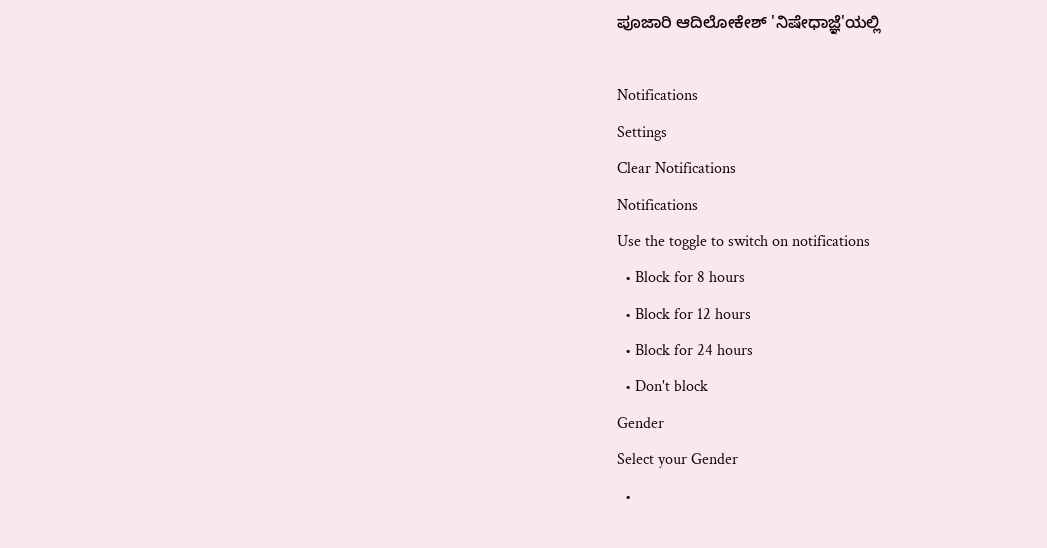ಪೂಜಾರಿ ಆದಿಲೋಕೇಶ್ 'ನಿಷೇಧಾಜ್ಞೆ'ಯಲ್ಲಿ

Notifications
Settings
Clear Notifications
Notifications
Use the toggle to switch on notifications
  • Block for 8 hours
  • Block for 12 hours
  • Block for 24 hours
  • Don't block
Gender
Select your Gender
  •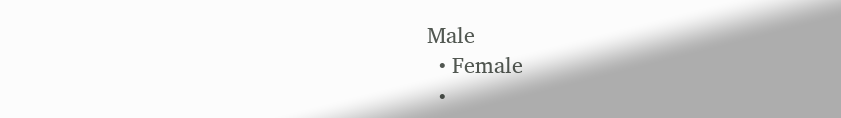Male
  • Female
  •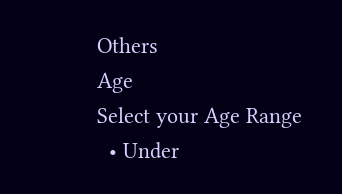Others
Age
Select your Age Range
  • Under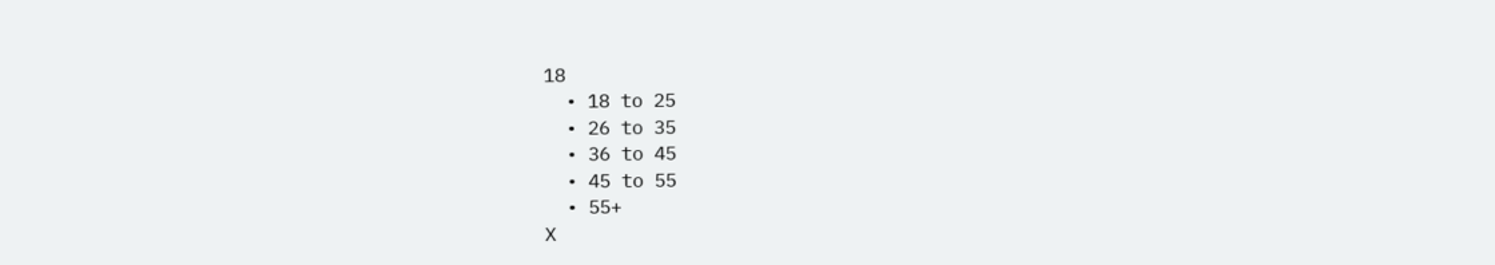18
  • 18 to 25
  • 26 to 35
  • 36 to 45
  • 45 to 55
  • 55+
X